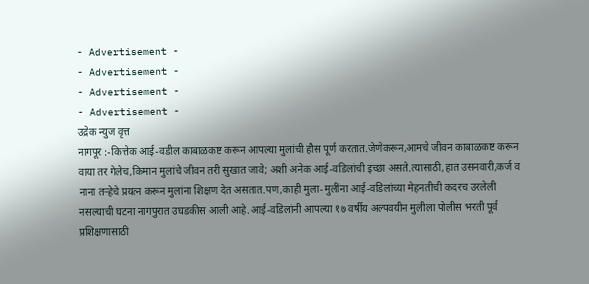- Advertisement -
- Advertisement -
- Advertisement -
- Advertisement -
उद्रेक न्युज वृत्त
नागपूर :-कित्तेक आई-वडील काबाळकष्ट करून आपल्या मुलांची हौस पूर्ण करतात.जेणेकरून,आमचे जीवन काबाळकष्ट करून वाया तर गेलेच,किमान मुलांचे जीवन तरी सुखात जावे; अशी अनेक आई-वडिलांची इच्छा असते.त्यासाठी,हात उसनवारी,कर्ज व नाना तऱ्हेचे प्रयत्न करून मुलांना शिक्षण देत असतात.पण,काही मुला-मुलींना आई-वडिलांच्या मेहनतीची कदरच उरलेली नसल्याची घटना नागपुरात उघडकीस आली आहे.आई-वडिलांनी आपल्या १७ वर्षीय अल्पवयीन मुलीला पोलीस भरती पूर्व प्रशिक्षणासाठी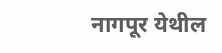नागपूर येथील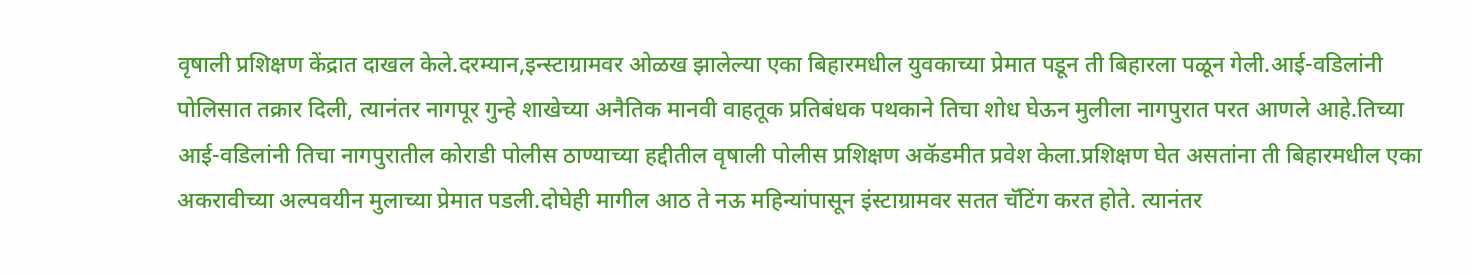वृषाली प्रशिक्षण केंद्रात दाखल केले.दरम्यान,इन्स्टाग्रामवर ओळख झालेल्या एका बिहारमधील युवकाच्या प्रेमात पडून ती बिहारला पळून गेली.आई-वडिलांनी पोलिसात तक्रार दिली, त्यानंतर नागपूर गुन्हे शाखेच्या अनैतिक मानवी वाहतूक प्रतिबंधक पथकाने तिचा शोध घेऊन मुलीला नागपुरात परत आणले आहे.तिच्या आई-वडिलांनी तिचा नागपुरातील कोराडी पोलीस ठाण्याच्या हद्दीतील वृषाली पोलीस प्रशिक्षण अकॅडमीत प्रवेश केला.प्रशिक्षण घेत असतांना ती बिहारमधील एका अकरावीच्या अल्पवयीन मुलाच्या प्रेमात पडली.दोघेही मागील आठ ते नऊ महिन्यांपासून इंस्टाग्रामवर सतत चॅटिंग करत होते. त्यानंतर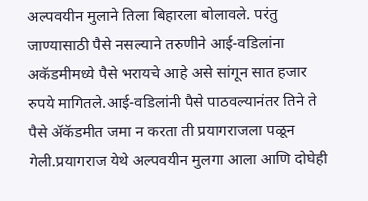अल्पवयीन मुलाने तिला बिहारला बोलावले. परंतु जाण्यासाठी पैसे नसल्याने तरुणीने आई-वडिलांना अकॅडमीमध्ये पैसे भरायचे आहे असे सांगून सात हजार रुपये मागितले.आई-वडिलांनी पैसे पाठवल्यानंतर तिने ते पैसे ॲकॅडमीत जमा न करता ती प्रयागराजला पळून गेली.प्रयागराज येथे अल्पवयीन मुलगा आला आणि दोघेही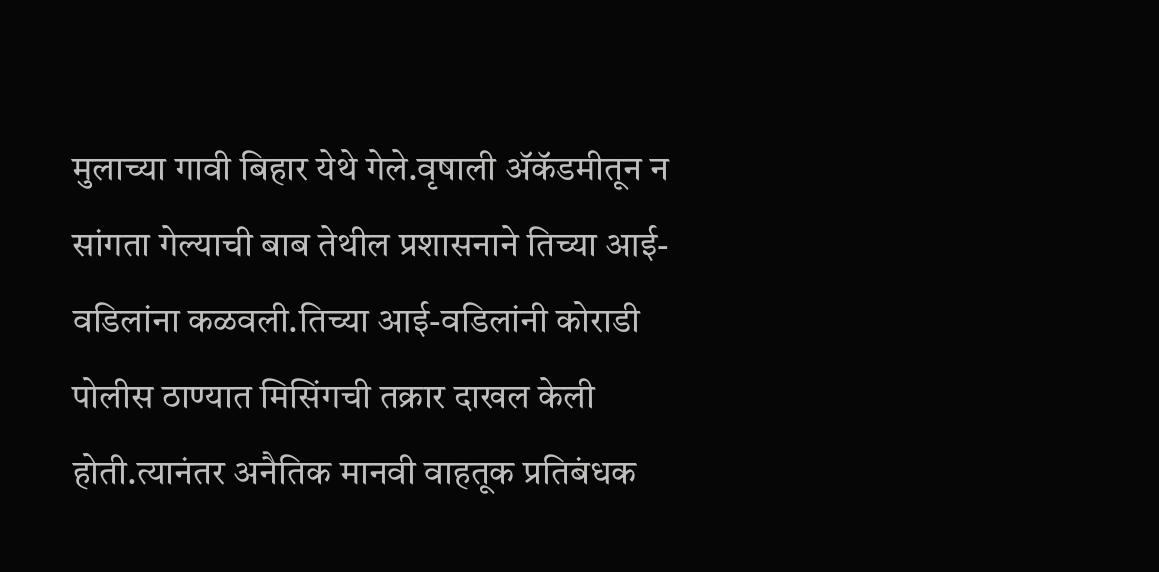मुलाच्या गावी बिहार येथे गेले.वृषाली ॲकॅडमीतून न सांगता गेल्याची बाब तेथील प्रशासनाने तिच्या आई-वडिलांना कळवली.तिच्या आई-वडिलांनी कोराडी पोलीस ठाण्यात मिसिंगची तक्रार दाखल केली होती.त्यानंतर अनैतिक मानवी वाहतूक प्रतिबंधक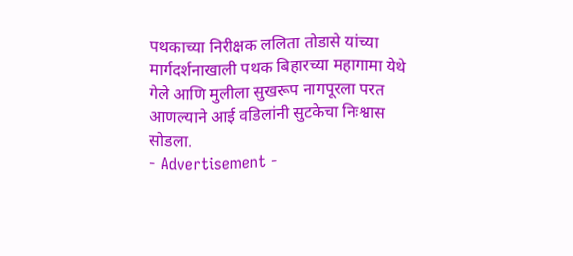पथकाच्या निरीक्षक ललिता तोडासे यांच्या मार्गदर्शनाखाली पथक बिहारच्या महागामा येथे गेले आणि मुलीला सुखरूप नागपूरला परत आणल्याने आई वडिलांनी सुटकेचा निःश्वास सोडला.
- Advertisement -